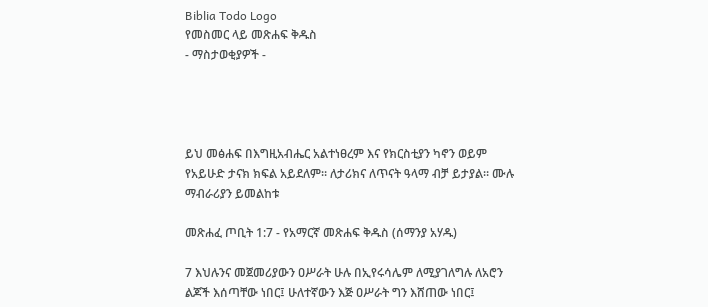Biblia Todo Logo
የመስመር ላይ መጽሐፍ ቅዱስ
- ማስታወቂያዎች -




ይህ መፅሐፍ በእግዚአብሔር አልተነፀረም እና የክርስቲያን ካኖን ወይም የአይሁድ ታናክ ክፍል አይደለም። ለታሪክና ለጥናት ዓላማ ብቻ ይታያል። ሙሉ ማብራሪያን ይመልከቱ

መጽሐፈ ጦቢት 1:7 - የአማርኛ መጽሐፍ ቅዱስ (ሰማንያ አሃዱ)

7 እህሉንና መጀመሪያውን ዐሥራት ሁሉ በኢየሩሳሌም ለሚያገለግሉ ለአሮን ልጆች እሰጣቸው ነበር፤ ሁለተኛውን እጅ ዐሥራት ግን እሸጠው ነበር፤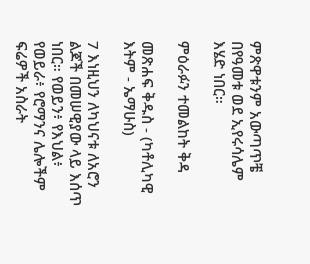ምጽዋቱንም አውጣጥቼ በየዓመቱ ወደ ኢየሩሳሌም እሄድ ነበር።

ምዕራፉን ተመልከት ቅዳ

መጽሐፍ ቅዱስ - (ካቶሊካዊ እትም - ኤማሁስ)

7 እነዚህን ለካህናቱ ለአሮን ልጆች በመሠዊያው ላይ እሰጥ ነበር። የወይን፥ የእህል፥ የወይራ፥ የሮማንና ሌሎችም ፍሬዎች አስራት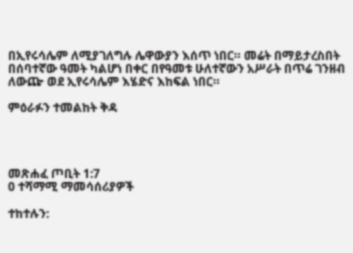በኢየሩሳሌም ለሚያገለግሉ ሌዋውያን እሰጥ ነበር። መሬት በማይታረስበት በሰባተኛው ዓመት ካልሆነ በቀር በየዓመቱ ሁለተኛውን አሥራት በጥሬ ገንዘብ ለውጬ ወደ ኢየሩሳሌም እሄድና እከፍል ነበር።

ምዕራፉን ተመልከት ቅዳ




መጽሐፈ ጦቢት 1:7
0 ተሻማሚ ማመሳሰሪያዎች

ተከተሉን: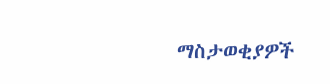ማስታወቂያዎች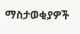ማስታወቂያዎች